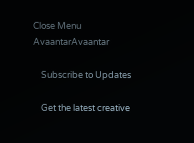Close Menu
AvaantarAvaantar

    Subscribe to Updates

    Get the latest creative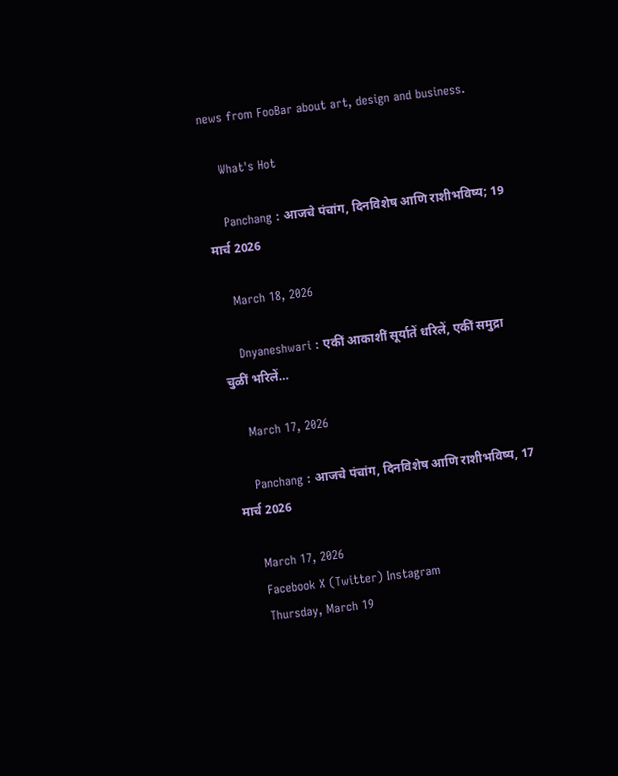news from FooBar about art, design and business.

    What's Hot

    Panchang : आजचे पंचांग, दिनविशेष आणि राशीभविष्य; 19 मार्च 2026

    March 18, 2026

    Dnyaneshwari : एकीं आकाशीं सूर्यातें धरिलें, एकीं समुद्रा चुळीं भरिलें…

    March 17, 2026

    Panchang : आजचे पंचांग, दिनविशेष आणि राशीभविष्य, 17 मार्च 2026

    March 17, 2026
    Facebook X (Twitter) Instagram
    Thursday, March 19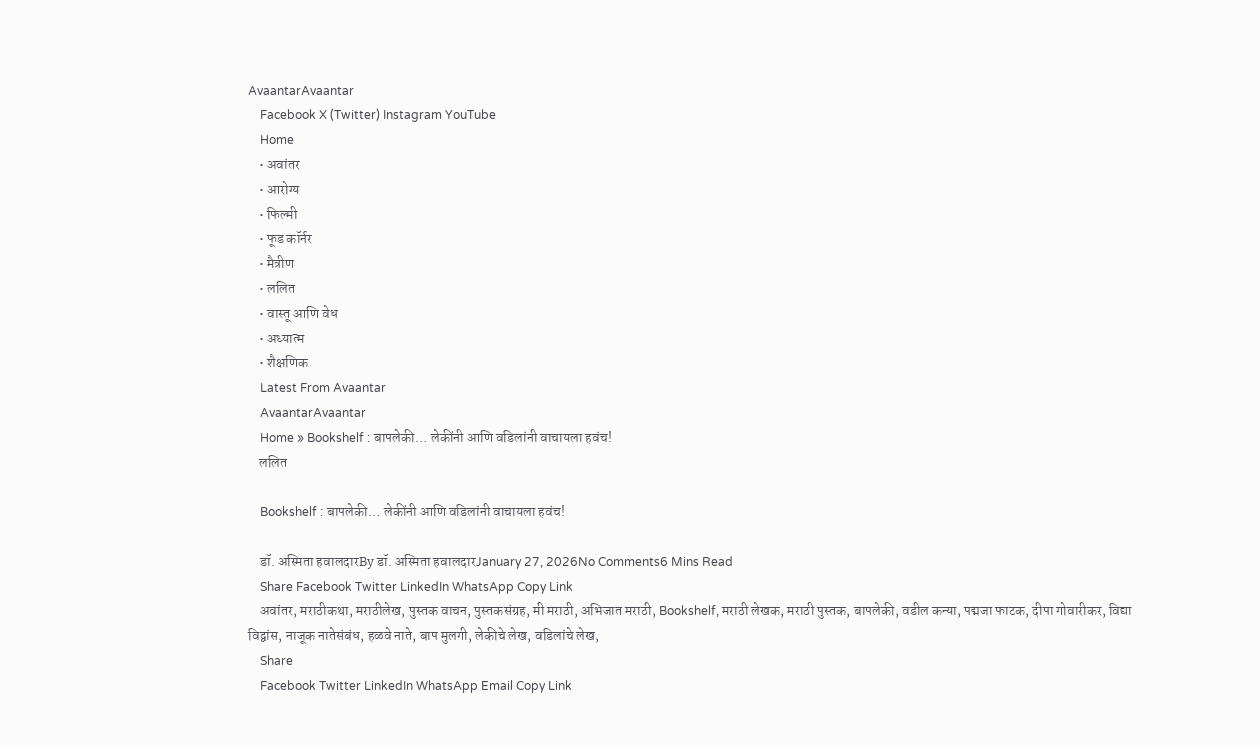AvaantarAvaantar
    Facebook X (Twitter) Instagram YouTube
    Home
    • अवांतर
    • आरोग्य
    • फिल्मी
    • फूड कॉर्नर
    • मैत्रीण
    • ललित
    • वास्तू आणि वेध
    • अध्यात्म
    • शैक्षणिक
    Latest From Avaantar
    AvaantarAvaantar
    Home » Bookshelf : बापलेकी… लेकींनी आणि वडिलांनी वाचायला हवंच!
    ललित

    Bookshelf : बापलेकी… लेकींनी आणि वडिलांनी वाचायला हवंच!

    डॉ. अस्मिता हवालदारBy डॉ. अस्मिता हवालदारJanuary 27, 2026No Comments6 Mins Read
    Share Facebook Twitter LinkedIn WhatsApp Copy Link
    अवांतर, मराठीकथा, मराठीलेख, पुस्तक वाचन, पुस्तकसंग्रह, मी मराठी, अभिजात मराठी, Bookshelf, मराठी लेखक, मराठी पुस्तक, बापलेकी, वडील कन्या, पद्मजा फाटक, दीपा गोवारीकर, विद्या विद्वांस, नाजूक नातेसंबंध, हळवे नाते, बाप मुलगी, लेकीचे लेख, वडिलांचे लेख,
    Share
    Facebook Twitter LinkedIn WhatsApp Email Copy Link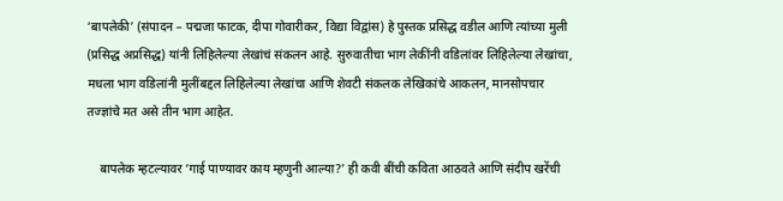‘बापलेकी’ (संपादन – पद्मजा फाटक, दीपा गोवारीकर, विद्या विद्वांस) हे पुस्तक प्रसिद्ध वडील आणि त्यांच्या मुली (प्रसिद्ध अप्रसिद्ध) यांनी लिहिलेल्या लेखांचं संकलन आहे. सुरुवातीचा भाग लेकींनी वडिलांवर लिहिलेल्या लेखांचा, मधला भाग वडिलांनी मुलींबद्दल लिहिलेल्या लेखांचा आणि शेवटी संकलक लेखिकांचे आकलन, मानसोपचार तज्ज्ञांचे मत असे तीन भाग आहेत.

    बापलेक म्हटल्यावर ‘गाई पाण्यावर काय म्हणुनी आल्या?’ ही कवी बींची कविता आठवते आणि संदीप खरेंची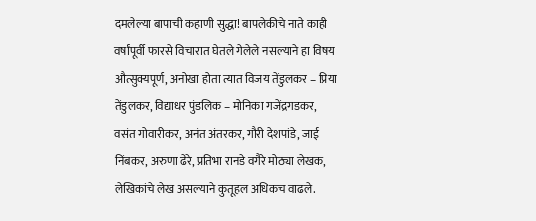दमलेल्या बापाची कहाणी सुद्धा! बापलेकीचे नाते काही वर्षांपूर्वी फारसे विचारात घेतले गेलेले नसल्याने हा विषय औत्सुक्यपूर्ण, अनोखा होता त्यात विजय तेंडुलकर – प्रिया तेंडुलकर, विद्याधर पुंडलिक – मोनिका गजेंद्रगडकर, वसंत गोवारीकर, अनंत अंतरकर, गौरी देशपांडे, जाई निंबकर, अरुणा ढेरे, प्रतिभा रानडे वगैरे मोठ्या लेखक, लेखिकांचे लेख असल्याने कुतूहल अधिकच वाढले.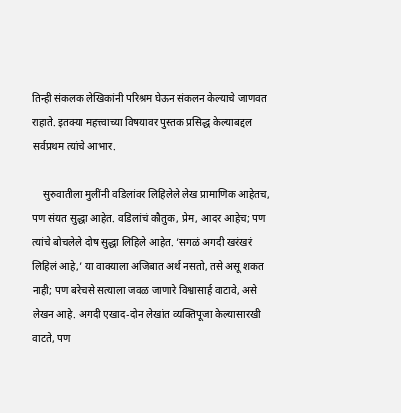तिन्ही संकलक लेखिकांनी परिश्रम घेऊन संकलन केल्याचे जाणवत राहाते. इतक्या महत्त्वाच्या विषयावर पुस्तक प्रसिद्ध केल्याबद्दल सर्वप्रथम त्यांचे आभार.

    सुरुवातीला मुलींनी वडिलांवर लिहिलेले लेख प्रामाणिक आहेतच, पण संयत सुद्धा आहेत. वडिलांचं कौतुक, प्रेम, आदर आहेच; पण त्यांचे बोचलेले दोष सुद्धा लिहिले आहेत. ’सगळं अगदी खरंखरं लिहिलं आहे,’ या वाक्याला अजिबात अर्थ नसतो, तसे असू शकत नाही; पण बरेचसे सत्याला जवळ जाणारे विश्वासार्ह वाटावे, असे लेखन आहे. अगदी एखाद-दोन लेखांत व्यक्तिपूजा केल्यासारखी वाटते, पण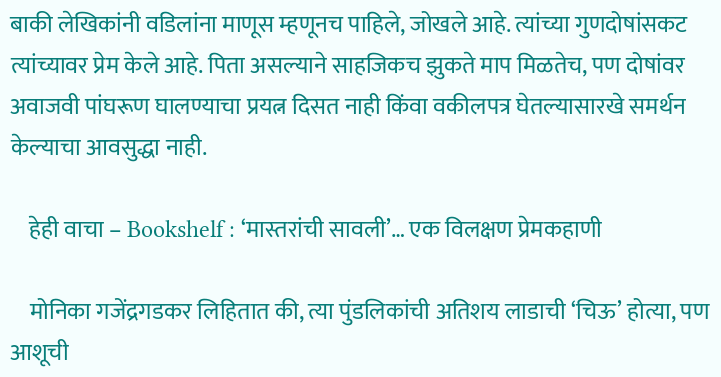बाकी लेखिकांनी वडिलांना माणूस म्हणूनच पाहिले, जोखले आहे. त्यांच्या गुणदोषांसकट त्यांच्यावर प्रेम केले आहे. पिता असल्याने साहजिकच झुकते माप मिळतेच, पण दोषांवर अवाजवी पांघरूण घालण्याचा प्रयत्न दिसत नाही किंवा वकीलपत्र घेतल्यासारखे समर्थन केल्याचा आवसुद्धा नाही.

    हेही वाचा – Bookshelf : ‘मास्तरांची सावली’… एक विलक्षण प्रेमकहाणी

    मोनिका गजेंद्रगडकर लिहितात की, त्या पुंडलिकांची अतिशय लाडाची ‘चिऊ’ होत्या, पण आशूची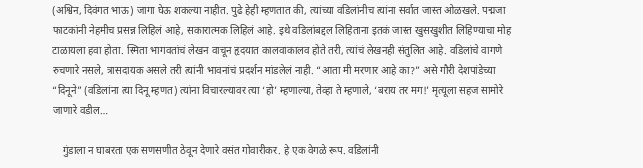(अश्विन, दिवंगत भाऊ) जागा घेऊ शकल्या नाहीत. पुढे हेही म्हणतात की, त्यांच्या वडिलांनीच त्यांना सर्वात जास्त ओळखले. पद्मजा फाटकांनी नेहमीच प्रसन्न लिहिलं आहे, सकारात्मक लिहिलं आहे. इथे वडिलांबद्दल लिहिताना इतकं जास्त खुसखुशीत लिहिण्याचा मोह टाळायला हवा होता. स्मिता भागवतांचं लेखन वाचून हृदयात कालवाकालव होते तरी, त्यांचं लेखनही संतुलित आहे. वडिलांचे वागणे रुचणारे नसले, त्रासदायक असले तरी त्यांनी भावनांचं प्रदर्शन मांडलेलं नाही. “आता मी मरणार आहे का?” असे गौरी देशपांडेच्या “दिनूने” (वडिलांना त्या दिनू म्हणत) त्यांना विचारल्यावर त्या ‘हो’ म्हणाल्या, तेव्हा ते म्हणाले, ‘बराय तर मग!’ मृत्यूला सहज सामोरे जाणारे वडील…

    गुंडाला न घाबरता एक सणसणीत ठेवून देणारे वसंत गोवारीकर. हे एक वेगळे रूप. वडिलांनी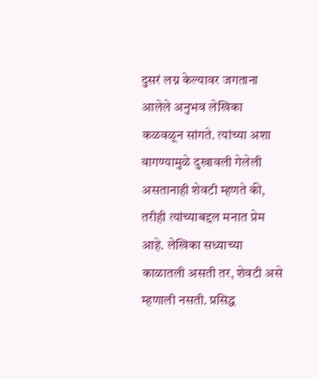दुसरं लग्न केल्यावर जगताना आलेले अनुभव लेखिका कळवळून सांगते. त्यांच्या अशा वागण्यामुळे दुखावली गेलेली असतानाही शेवटी म्हणते की, तरीही त्यांच्याबद्दल मनात प्रेम आहे. लेखिका सध्याच्या काळातली असती तर, शेवटी असे म्हणाली नसती. प्रसिद्ध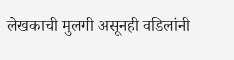लेखकाची मुलगी असूनही वडिलांनी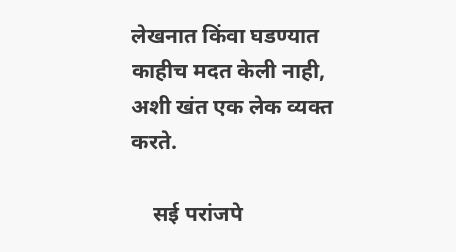लेखनात किंवा घडण्यात काहीच मदत केली नाही, अशी खंत एक लेक व्यक्त करते.

    सई परांजपे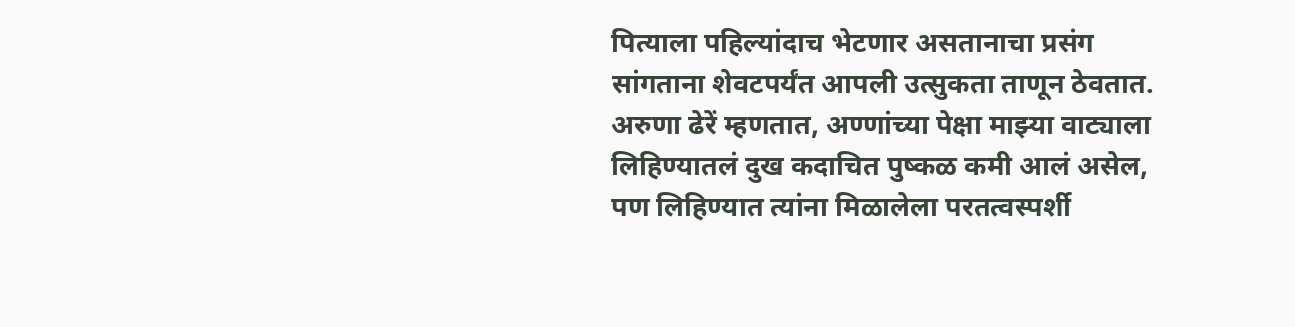पित्याला पहिल्यांदाच भेटणार असतानाचा प्रसंग सांगताना शेवटपर्यंत आपली उत्सुकता ताणून ठेवतात. अरुणा ढेरें म्हणतात, अण्णांच्या पेक्षा माझ्या वाट्याला लिहिण्यातलं दुख कदाचित पुष्कळ कमी आलं असेल, पण लिहिण्यात त्यांना मिळालेला परतत्वस्पर्शी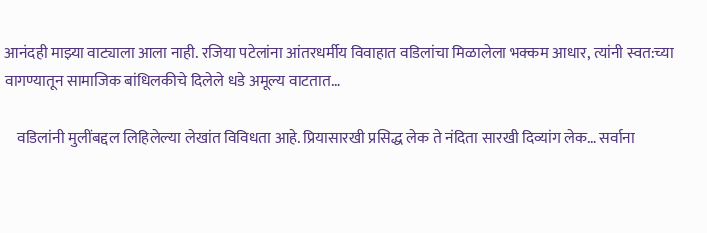आनंदही माझ्या वाट्याला आला नाही. रजिया पटेलांना आंतरधर्मीय विवाहात वडिलांचा मिळालेला भक्कम आधार, त्यांनी स्वत:च्या वागण्यातून सामाजिक बांधिलकीचे दिलेले धडे अमूल्य वाटतात…

    वडिलांनी मुलींबद्दल लिहिलेल्या लेखांत विविधता आहे. प्रियासारखी प्रसिद्ध लेक ते नंदिता सारखी दिव्यांग लेक… सर्वाना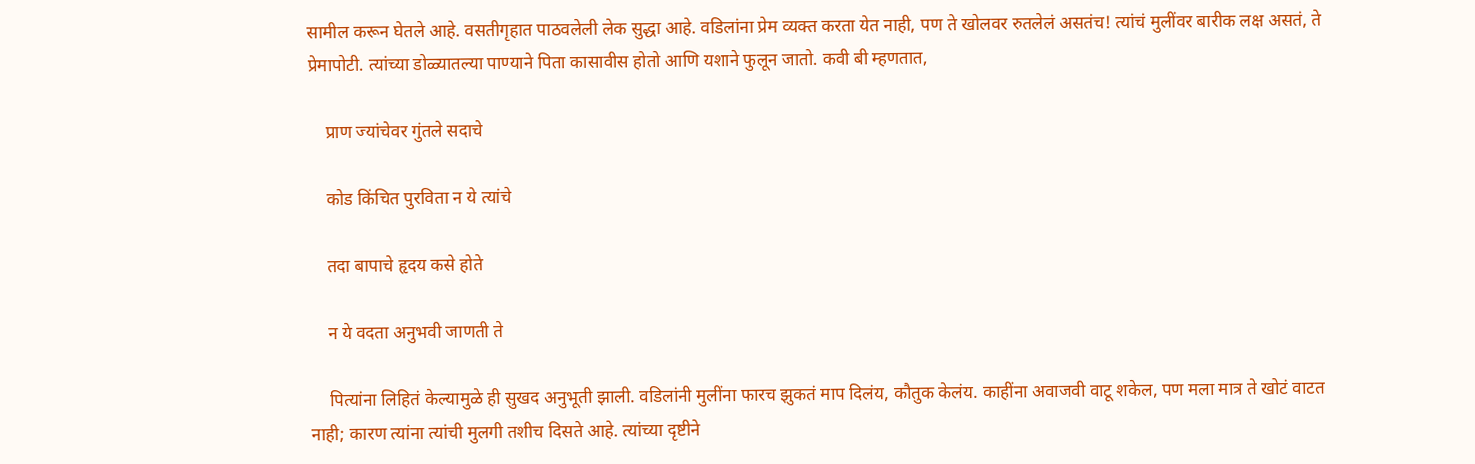सामील करून घेतले आहे. वसतीगृहात पाठवलेली लेक सुद्धा आहे. वडिलांना प्रेम व्यक्त करता येत नाही, पण ते खोलवर रुतलेलं असतंच! त्यांचं मुलींवर बारीक लक्ष असतं, ते प्रेमापोटी. त्यांच्या डोळ्यातल्या पाण्याने पिता कासावीस होतो आणि यशाने फुलून जातो. कवी बी म्हणतात,

    प्राण ज्यांचेवर गुंतले सदाचे

    कोड किंचित पुरविता न ये त्यांचे

    तदा बापाचे हृदय कसे होते

    न ये वदता अनुभवी जाणती ते

    पित्यांना लिहितं केल्यामुळे ही सुखद अनुभूती झाली. वडिलांनी मुलींना फारच झुकतं माप दिलंय, कौतुक केलंय. काहींना अवाजवी वाटू शकेल, पण मला मात्र ते खोटं वाटत नाही; कारण त्यांना त्यांची मुलगी तशीच दिसते आहे. त्यांच्या दृष्टीने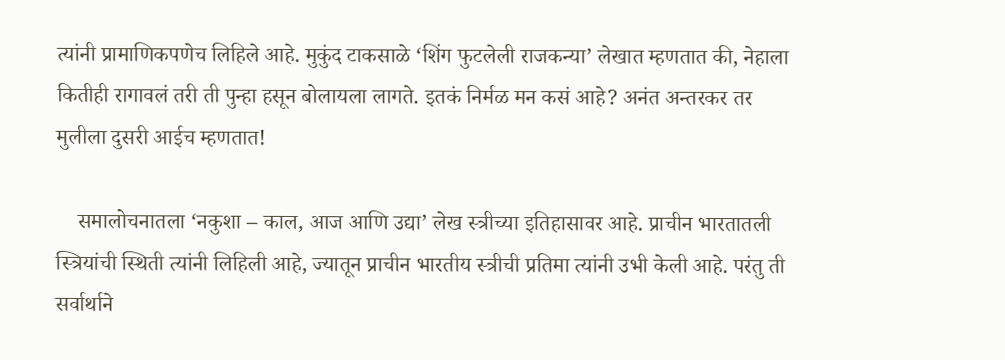त्यांनी प्रामाणिकपणेच लिहिले आहे. मुकुंद टाकसाळे ‘शिंग फुटलेली राजकन्या’ लेखात म्हणतात की, नेहाला कितीही रागावलं तरी ती पुन्हा हसून बोलायला लागते. इतकं निर्मळ मन कसं आहे? अनंत अन्तरकर तर मुलीला दुसरी आईच म्हणतात!

    समालोचनातला ‘नकुशा – काल, आज आणि उद्या’ लेख स्त्रीच्या इतिहासावर आहे. प्राचीन भारतातली स्त्रियांची स्थिती त्यांनी लिहिली आहे, ज्यातून प्राचीन भारतीय स्त्रीची प्रतिमा त्यांनी उभी केली आहे. परंतु ती सर्वार्थाने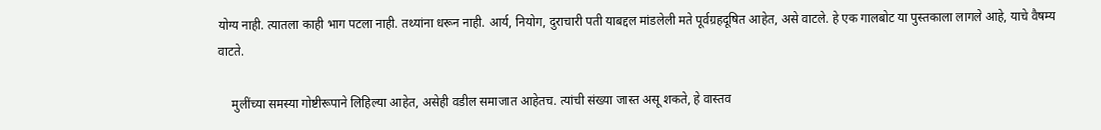योग्य नाही. त्यातला काही भाग पटला नाही. तथ्यांना धरून नाही. आर्य, नियोग, दुराचारी पती याबद्दल मांडलेली मते पूर्वग्रहदूषित आहेत, असे वाटले. हे एक गालबोट या पुस्तकाला लागले आहे, याचे वैषम्य वाटते.

    मुलींच्या समस्या गोष्टीरूपाने लिहिल्या आहेत, असेही वडील समाजात आहेतच. त्यांची संख्या जास्त असू शकते, हे वास्तव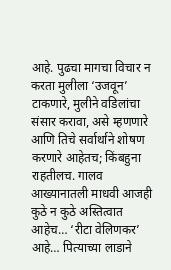आहे. पुढचा मागचा विचार न करता मुलीला ‘उजवून’ टाकणारे, मुलीने वडिलांचा संसार करावा, असे म्हणणारे आणि तिचे सर्वार्थाने शोषण करणारे आहेतच; किंबहुना राहतीलच. गालव आख्यानातली माधवी आजही कुठे न कुठे अस्तित्वात आहेच… ‘रीटा वेलिणकर’ आहे… पित्याच्या लाडाने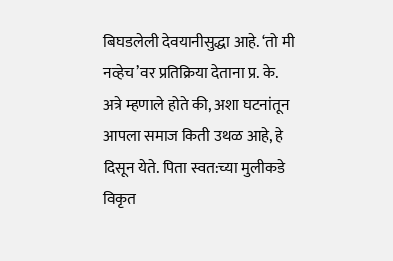बिघडलेली देवयानीसुद्धा आहे. ‘तो मी नव्हेच’वर प्रतिक्रिया देताना प्र. के. अत्रे म्हणाले होते की, अशा घटनांतून आपला समाज किती उथळ आहे, हे दिसून येते. पिता स्वत:च्या मुलीकडे विकृत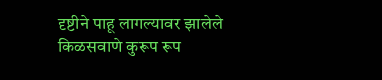दृष्टीने पाहू लागल्यावर झालेले किळसवाणे कुरूप रूप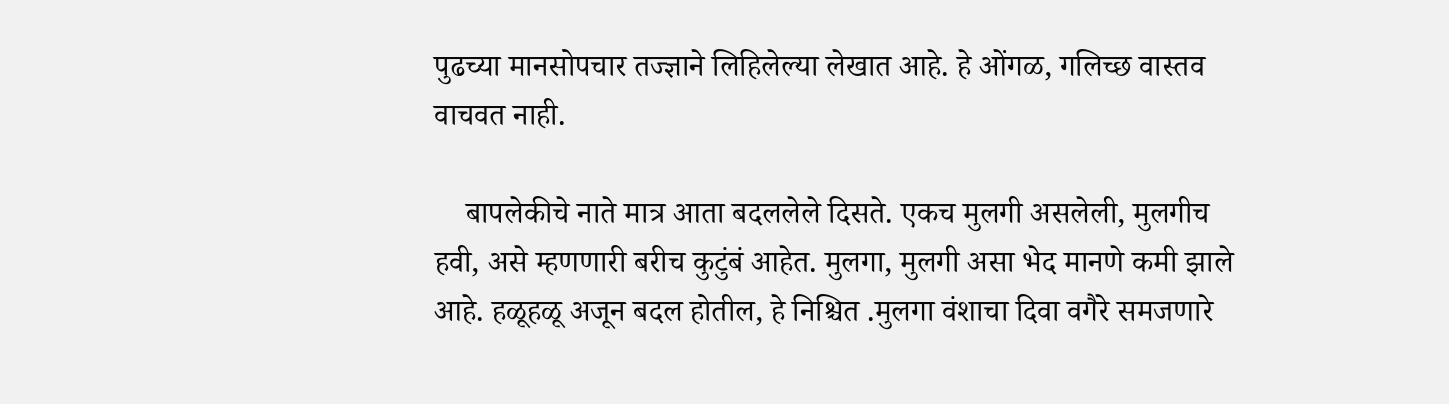पुढच्या मानसोपचार तज्ज्ञाने लिहिलेल्या लेखात आहे. हे ओंगळ, गलिच्छ वास्तव वाचवत नाही.

    बापलेकीचे नाते मात्र आता बदललेले दिसते. एकच मुलगी असलेली, मुलगीच हवी, असे म्हणणारी बरीच कुटुंबं आहेत. मुलगा, मुलगी असा भेद मानणे कमी झाले आहे. हळूहळू अजून बदल होतील, हे निश्चित .मुलगा वंशाचा दिवा वगैरे समजणारे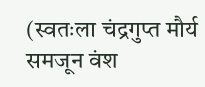(स्वतःला चंद्रगुप्त मौर्य समजून वंश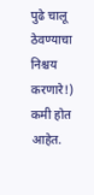पुढे चालू ठेवण्याचा निश्चय करणारे!) कमी होत आहेत.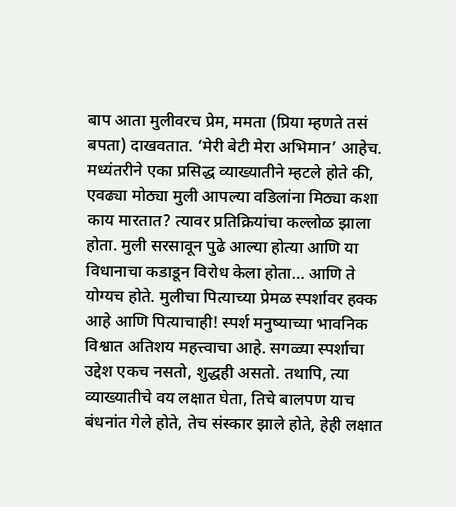बाप आता मुलीवरच प्रेम, ममता (प्रिया म्हणते तसं बपता) दाखवतात. ‘मेरी बेटी मेरा अभिमान’ आहेच. मध्यंतरीने एका प्रसिद्ध व्याख्यातीने म्हटले होते की, एवढ्या मोठ्या मुली आपल्या वडिलांना मिठ्या कशा काय मारतात? त्यावर प्रतिक्रियांचा कल्लोळ झाला होता. मुली सरसावून पुढे आल्या होत्या आणि या विधानाचा कडाडून विरोध केला होता… आणि ते योग्यच होते. मुलीचा पित्याच्या प्रेमळ स्पर्शावर हक्क आहे आणि पित्याचाही! स्पर्श मनुष्याच्या भावनिक विश्वात अतिशय महत्त्वाचा आहे. सगळ्या स्पर्शाचा उद्देश एकच नसतो, शुद्धही असतो. तथापि, त्या व्याख्यातीचे वय लक्षात घेता, तिचे बालपण याच बंधनांत गेले होते, तेच संस्कार झाले होते, हेही लक्षात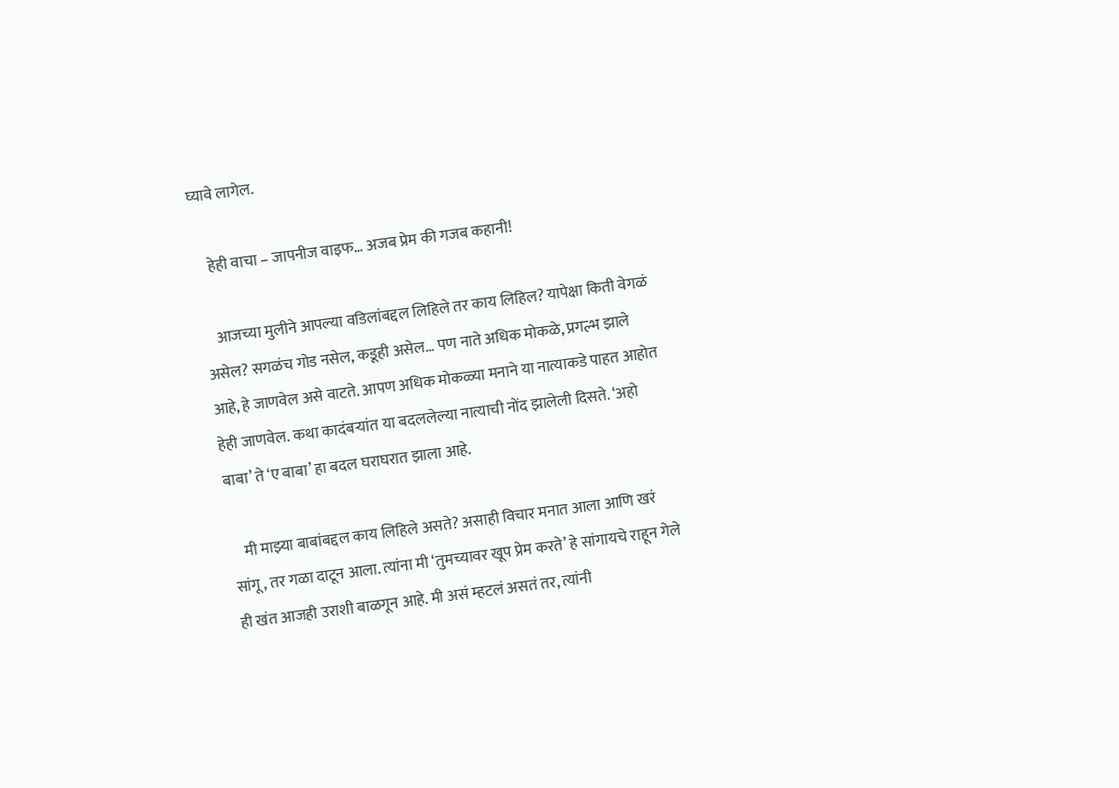घ्यावे लागेल.

    हेही वाचा – जापनीज वाइफ… अजब प्रेम की गजब कहानी!

    आजच्या मुलीने आपल्या वडिलांबद्दल लिहिले तर काय लिहिल? यापेक्षा किती वेगळं असेल? सगळंच गोड नसेल, कडूही असेल… पण नाते अधिक मोकळे, प्रगल्भ झाले आहे, हे जाणवेल असे वाटते. आपण अधिक मोकळ्या मनाने या नात्याकडे पाहत आहोत हेही जाणवेल. कथा कादंबऱ्यांत या बदललेल्या नात्याची नोंद झालेली दिसते. ‘अहो बाबा’ ते ‘ए बाबा’ हा बदल घराघरात झाला आहे.

    मी माझ्या बाबांबद्दल काय लिहिले असते? असाही विचार मनात आला आणि खरं सांगू, तर गळा दाटून आला. त्यांना मी ‘तुमच्यावर खूप प्रेम करते’ हे सांगायचे राहून गेले ही खंत आजही उराशी बाळगून आहे. मी असं म्हटलं असतं तर, त्यांनी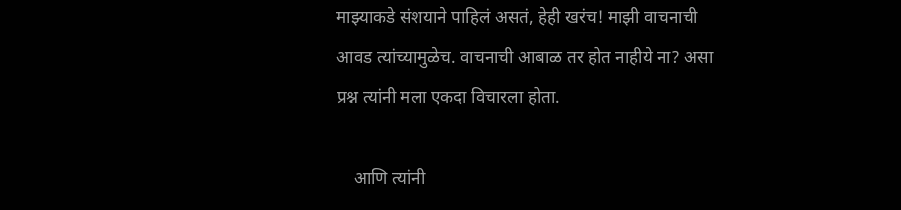माझ्याकडे संशयाने पाहिलं असतं, हेही खरंच! माझी वाचनाची आवड त्यांच्यामुळेच. वाचनाची आबाळ तर होत नाहीये ना? असा प्रश्न त्यांनी मला एकदा विचारला होता.

    आणि त्यांनी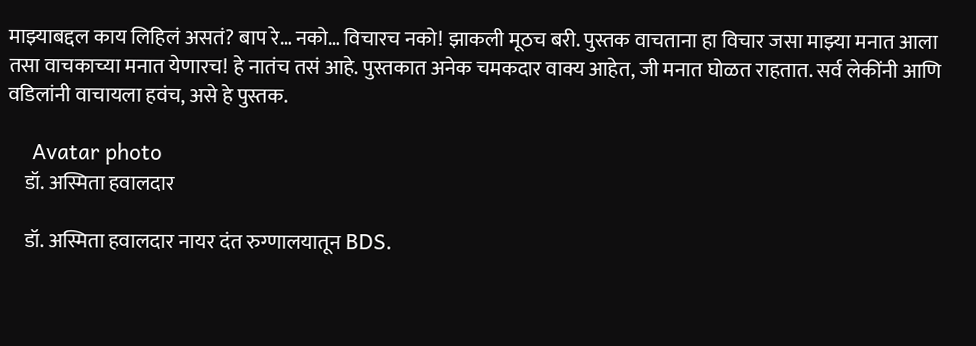माझ्याबद्दल काय लिहिलं असतं? बाप रे… नको… विचारच नको! झाकली मूठच बरी. पुस्तक वाचताना हा विचार जसा माझ्या मनात आला तसा वाचकाच्या मनात येणारच! हे नातंच तसं आहे. पुस्तकात अनेक चमकदार वाक्य आहेत, जी मनात घोळत राहतात. सर्व लेकींनी आणि वडिलांनी वाचायला हवंच, असे हे पुस्तक.

    Avatar photo
    डॉ. अस्मिता हवालदार

    डॉ. अस्मिता हवालदार नायर दंत रुग्णालयातून BDS.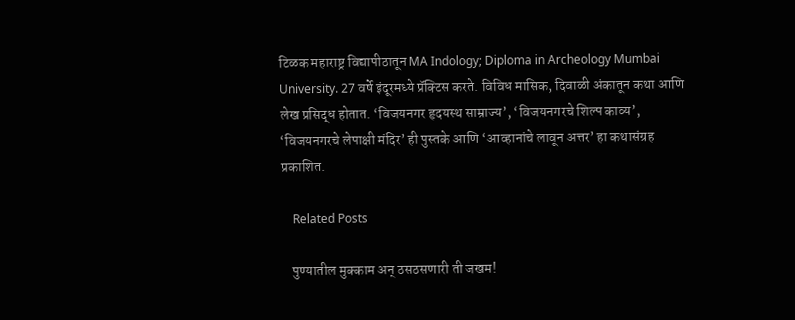टिळक महाराष्ट्र विद्यापीठातून MA Indology; Diploma in Archeology Mumbai University. 27 वर्षे इंदूरमध्ये प्रॅक्टिस करते. विविध मासिक, दिवाळी अंकातून कथा आणि लेख प्रसिद्ध होतात. ‘विजयनगर हृदयस्थ साम्राज्य’, ‘विजयनगरचे शिल्प काव्य’, ‘विजयनगरचे लेपाक्षी मंदिर’ ही पुस्तके आणि ‘आव्हानांचे लावून अत्तर’ हा कथासंग्रह प्रकाशित.

    Related Posts

    पुण्यातील मुक्काम अन् ठसठसणारी ती जखम!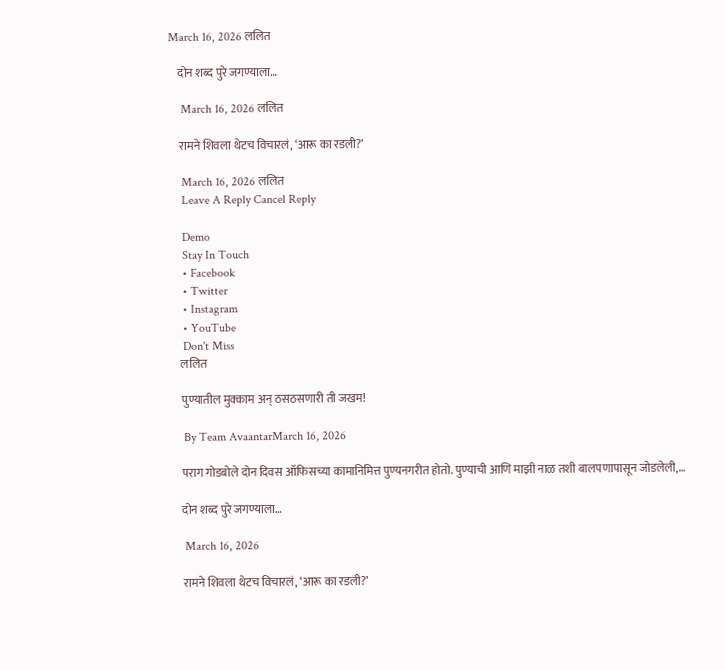March 16, 2026 ललित

    दोन शब्द पुरे जगण्याला…

    March 16, 2026 ललित

    रामने शिवला थेटच विचारलं, ‘आरू का रडली?’

    March 16, 2026 ललित
    Leave A Reply Cancel Reply

    Demo
    Stay In Touch
    • Facebook
    • Twitter
    • Instagram
    • YouTube
    Don't Miss
    ललित

    पुण्यातील मुक्काम अन् ठसठसणारी ती जखम!

    By Team AvaantarMarch 16, 2026

    पराग गोडबोले दोन दिवस ऑफिसच्या कामानिमित्त पुण्यनगरीत होतो. पुण्याची आणि माझी नाळ तशी बालपणापासून जोडलेली,…

    दोन शब्द पुरे जगण्याला…

    March 16, 2026

    रामने शिवला थेटच विचारलं, ‘आरू का रडली?’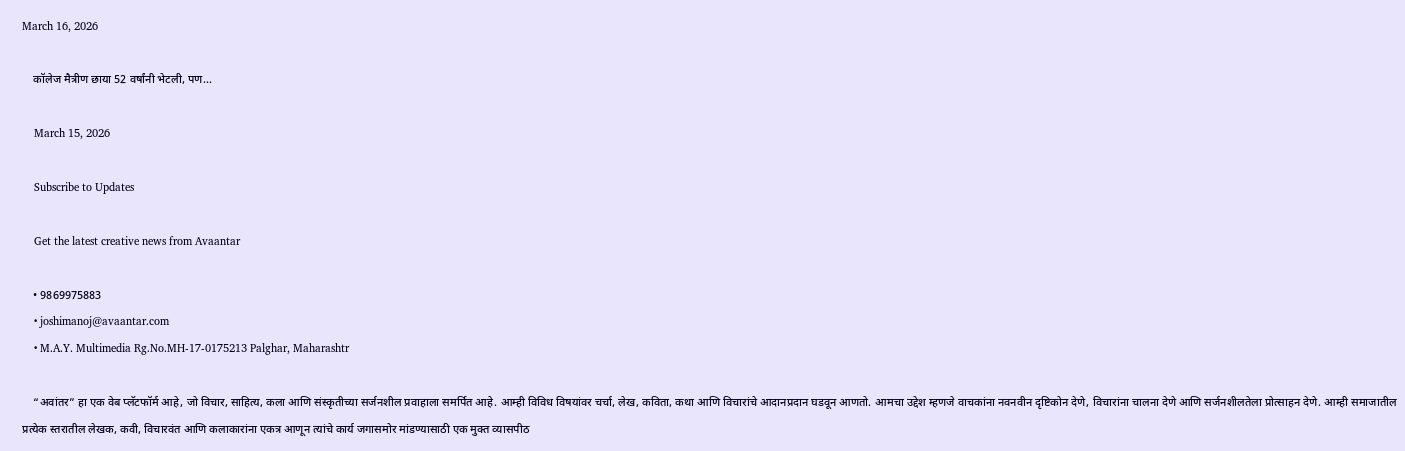March 16, 2026

    कॉलेज मैत्रीण छाया 52 वर्षांनी भेटली, पण…

    March 15, 2026

    Subscribe to Updates

    Get the latest creative news from Avaantar

    • 9869975883
    • joshimanoj@avaantar.com
    • M.A.Y. Multimedia Rg.No.MH-17-0175213 Palghar, Maharashtr

    “अवांतर” हा एक वेब प्लॅटफॉर्म आहे, जो विचार, साहित्य, कला आणि संस्कृतीच्या सर्जनशील प्रवाहाला समर्पित आहे. आम्ही विविध विषयांवर चर्चा, लेख, कविता, कथा आणि विचारांचे आदानप्रदान घडवून आणतो. आमचा उद्देश म्हणजे वाचकांना नवनवीन दृष्टिकोन देणे, विचारांना चालना देणे आणि सर्जनशीलतेला प्रोत्साहन देणे. आम्ही समाजातील प्रत्येक स्तरातील लेखक, कवी, विचारवंत आणि कलाकारांना एकत्र आणून त्यांचे कार्य जगासमोर मांडण्यासाठी एक मुक्त व्यासपीठ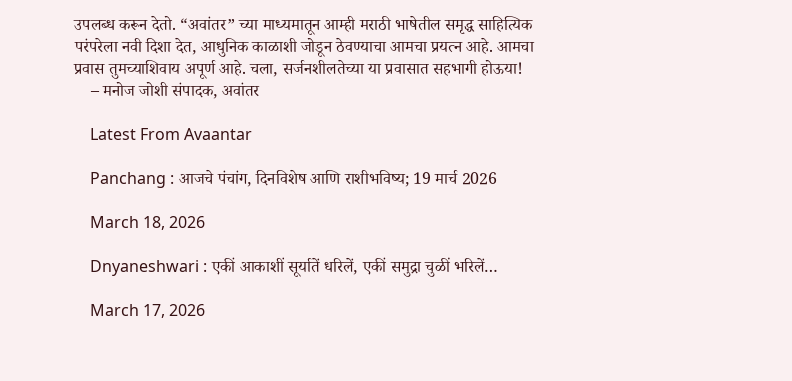उपलब्ध करून देतो. “अवांतर” च्या माध्यमातून आम्ही मराठी भाषेतील समृद्ध साहित्यिक परंपरेला नवी दिशा देत, आधुनिक काळाशी जोडून ठेवण्याचा आमचा प्रयत्न आहे. आमचा प्रवास तुमच्याशिवाय अपूर्ण आहे. चला, सर्जनशीलतेच्या या प्रवासात सहभागी होऊया!
    – मनोज जोशी संपादक, अवांतर

    Latest From Avaantar

    Panchang : आजचे पंचांग, दिनविशेष आणि राशीभविष्य; 19 मार्च 2026

    March 18, 2026

    Dnyaneshwari : एकीं आकाशीं सूर्यातें धरिलें, एकीं समुद्रा चुळीं भरिलें…

    March 17, 2026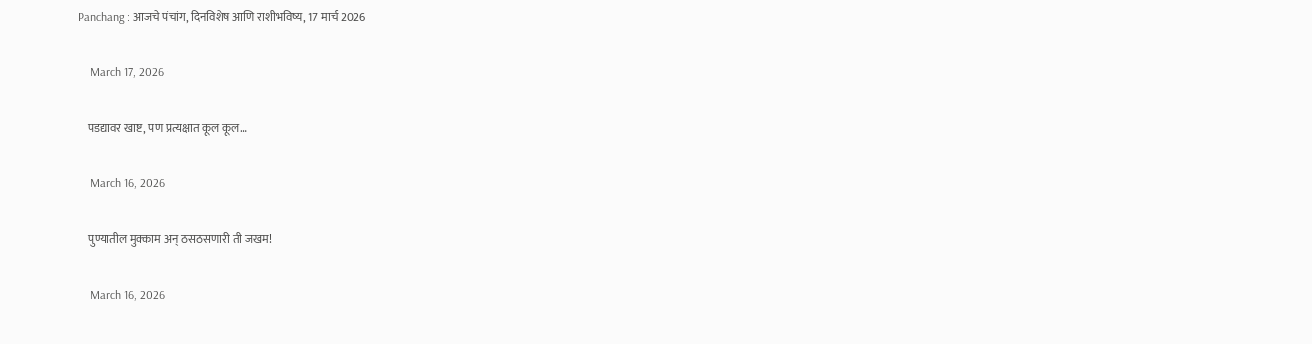Panchang : आजचे पंचांग, दिनविशेष आणि राशीभविष्य, 17 मार्च 2026

    March 17, 2026

    पडद्यावर खाष्ट, पण प्रत्यक्षात कूल कूल…

    March 16, 2026

    पुण्यातील मुक्काम अन् ठसठसणारी ती जखम!

    March 16, 2026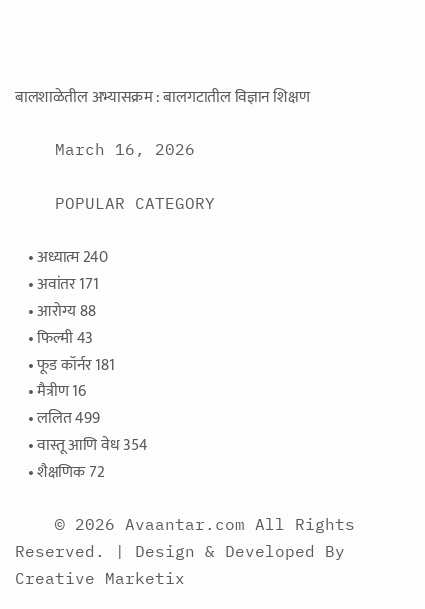बालशाळेतील अभ्यासक्रम : बालगटातील विज्ञान शिक्षण

    March 16, 2026

    POPULAR CATEGORY

    • अध्यात्म 240
    • अवांतर 171
    • आरोग्य 88
    • फिल्मी 43
    • फूड कॉर्नर 181
    • मैत्रीण 16
    • ललित 499
    • वास्तू आणि वेध 354
    • शैक्षणिक 72

    © 2026 Avaantar.com All Rights Reserved. | Design & Developed By Creative Marketix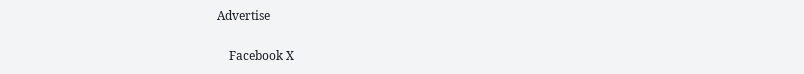Advertise

    Facebook X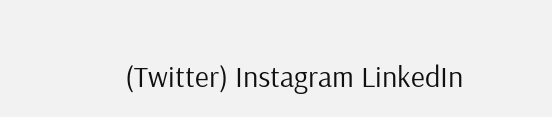(Twitter) Instagram LinkedIn